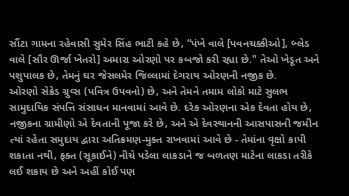સૌંટા ગામના રહેવાસી સુમેર સિંહ ભાટી કહે છે, “પંખે વાલે [પવનચક્કીઓ], બ્લેડ વાલે [સૌર ઊર્જા ખેતરો] અમારા ઓરણો પર કબજો કરી રહ્યા છે." તેઓ ખેડૂત અને પશુપાલક છે, તેમનું ઘર જેસલમેર જિલ્લામાં દેગરાય ઓરણની નજીક છે.
ઓરણો સેક્રેડ ગ્રુવ્સ (પવિત્ર ઉપવનો) છે, અને તેમને તમામ લોકો માટે સુલભ સામુદાયિક સંપત્તિ સંસાધન માનવામાં આવે છે. દરેક ઓરણના એક દેવતા હોય છે, નજીકના ગ્રામીણો એ દેવતાની પૂજા કરે છે, અને એ દેવસ્થાનની આસપાસની જમીન ત્યાં રહેતા સમુદાય દ્વારા અતિક્રમણ-મુક્ત રાખવામાં આવે છે - તેમાંના વૃક્ષો કાપી શકાતા નથી, ફક્ત (સૂકાઈને) નીચે પડેલા લાકડાને જ બળતણ માટેના લાકડા તરીકે લઈ શકાય છે અને અહીં કોઈ પણ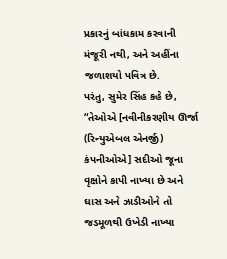પ્રકારનું બાંધકામ કરવાની મંજૂરી નથી, અને અહીંના જળાશયો પવિત્ર છે.
પરંતુ, સુમેર સિંહ કહે છે, “તેઓએ [નવીનીકરણીય ઊર્જા (રિન્યુએબલ એનર્જી) કંપનીઓએ] સદીઓ જૂના વૃક્ષોને કાપી નાખ્યા છે અને ઘાસ અને ઝાડીઓને તો જડમૂળથી ઉખેડી નાખ્યા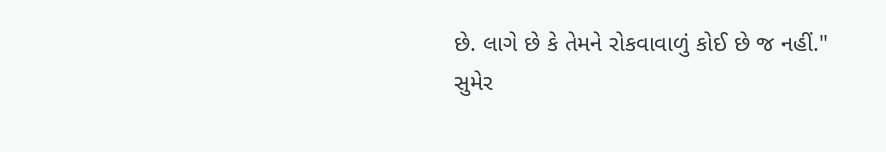છે. લાગે છે કે તેમને રોકવાવાળું કોઈ છે જ નહીં."
સુમેર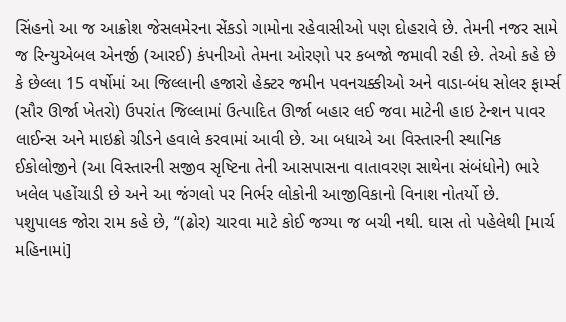સિંહનો આ જ આક્રોશ જેસલમેરના સેંકડો ગામોના રહેવાસીઓ પણ દોહરાવે છે. તેમની નજર સામે જ રિન્યુએબલ એનર્જી (આરઈ) કંપનીઓ તેમના ઓરણો પર કબજો જમાવી રહી છે. તેઓ કહે છે કે છેલ્લા 15 વર્ષોમાં આ જિલ્લાની હજારો હેક્ટર જમીન પવનચક્કીઓ અને વાડા-બંધ સોલર ફાર્મ્સ (સૌર ઊર્જા ખેતરો) ઉપરાંત જિલ્લામાં ઉત્પાદિત ઊર્જા બહાર લઈ જવા માટેની હાઇ ટેન્શન પાવર લાઈન્સ અને માઇક્રો ગ્રીડને હવાલે કરવામાં આવી છે. આ બધાએ આ વિસ્તારની સ્થાનિક ઈકોલોજીને (આ વિસ્તારની સજીવ સૃષ્ટિના તેની આસપાસના વાતાવરણ સાથેના સંબંધોને) ભારે ખલેલ પહોંચાડી છે અને આ જંગલો પર નિર્ભર લોકોની આજીવિકાનો વિનાશ નોતર્યો છે.
પશુપાલક જોરા રામ કહે છે, “(ઢોર) ચારવા માટે કોઈ જગ્યા જ બચી નથી. ઘાસ તો પહેલેથી [માર્ચ મહિનામાં]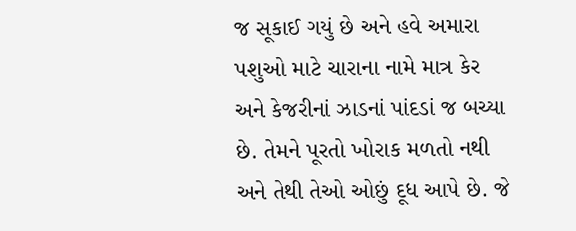જ સૂકાઈ ગયું છે અને હવે અમારા પશુઓ માટે ચારાના નામે માત્ર કેર અને કેજરીનાં ઝાડનાં પાંદડાં જ બચ્યા છે. તેમને પૂરતો ખોરાક મળતો નથી અને તેથી તેઓ ઓછું દૂધ આપે છે. જે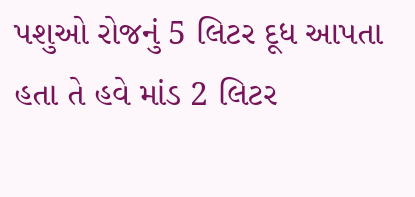પશુઓ રોજનું 5 લિટર દૂધ આપતા હતા તે હવે માંડ 2 લિટર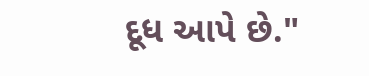દૂધ આપે છે."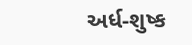અર્ધ-શુષ્ક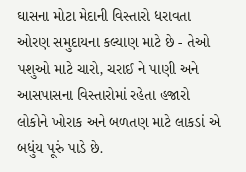ઘાસના મોટા મેદાની વિસ્તારો ધરાવતા ઓરણ સમુદાયના કલ્યાણ માટે છે - તેઓ પશુઓ માટે ચારો, ચરાઈ ને પાણી અને આસપાસના વિસ્તારોમાં રહેતા હજારો લોકોને ખોરાક અને બળતણ માટે લાકડાં એ બધુંય પૂરું પાડે છે.